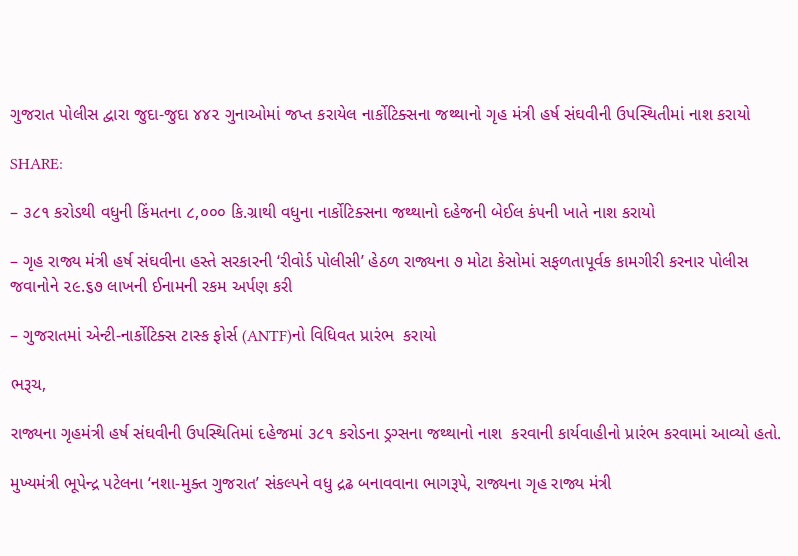ગુજરાત પોલીસ દ્વારા જુદા-જુદા ૪૪૨ ગુનાઓમાં જપ્ત કરાયેલ નાર્કોટિક્સના જથ્થાનો ગૃહ મંત્રી હર્ષ સંઘવીની ઉપસ્થિતીમાં નાશ કરાયો

SHARE:

– ૩૮૧ કરોડથી વધુની કિંમતના ૮,૦૦૦ કિ.ગ્રાથી વધુના નાર્કોટિક્સના જથ્થાનો દહેજની બેઈલ કંપની ખાતે નાશ કરાયો

– ગૃહ રાજ્ય મંત્રી હર્ષ સંઘવીના હસ્તે સરકારની ‘રીવોર્ડ પોલીસી’ હેઠળ રાજ્યના ૭ મોટા કેસોમાં સફળતાપૂર્વક કામગીરી કરનાર પોલીસ જવાનોને ૨૯.૬૭ લાખની ઈનામની રકમ અર્પણ કરી

– ગુજરાતમાં એન્ટી-નાર્કોટિક્સ ટાસ્ક ફોર્સ (ANTF)નો વિધિવત પ્રારંભ  કરાયો

ભરૂચ,

રાજ્યના ગૃહમંત્રી હર્ષ સંઘવીની ઉપસ્થિતિમાં દહેજમાં ૩૮૧ કરોડના ડ્રગ્સના જથ્થાનો નાશ  કરવાની કાર્યવાહીનો પ્રારંભ કરવામાં આવ્યો હતો.

મુખ્યમંત્રી ભૂપેન્દ્ર પટેલના ‘નશા-મુક્ત ગુજરાત’ સંકલ્પને વધુ દ્રઢ બનાવવાના ભાગરૂપે, રાજ્યના ગૃહ રાજ્ય મંત્રી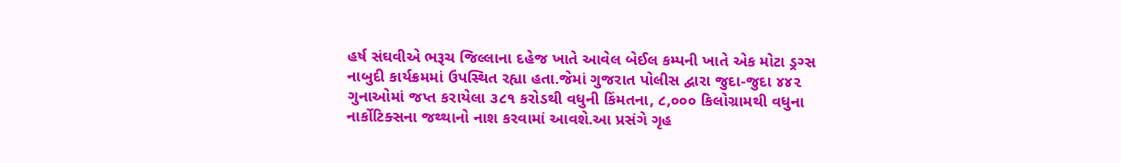હર્ષ સંઘવીએ ભરૂચ જિલ્લાના દહેજ ખાતે આવેલ બેઈલ કમ્પની ખાતે એક મોટા ડ્રગ્સ નાબુદી કાર્યક્રમમાં ઉપસ્થિત રહ્યા હતા.જેમાં ગુજરાત પોલીસ દ્વારા જુદા-જુદા ૪૪૨ ગુનાઓમાં જપ્ત કરાયેલા ૩૮૧ કરોડથી વધુની કિંમતના, ૮,૦૦૦ કિલોગ્રામથી વધુના નાર્કોટિક્સના જથ્થાનો નાશ કરવામાં આવશે.આ પ્રસંગે ગૃહ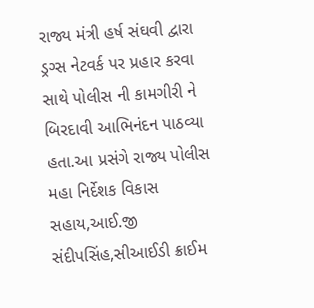રાજ્ય મંત્રી હર્ષ સંઘવી દ્વારા ડ્રગ્સ નેટવર્ક પર પ્રહાર કરવા સાથે પોલીસ ની કામગીરી ને બિરદાવી આભિનંદન પાઠવ્યા હતા.આ પ્રસંગે રાજ્ય પોલીસ મહા નિર્દેશક વિકાસ સહાય,આઈ.જી સંદીપસિંહ,સીઆઈડી ક્રાઈમ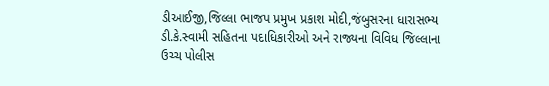ડીઆઈજી,જિલ્લા ભાજપ પ્રમુખ પ્રકાશ મોદી,જંબુસરના ધારાસભ્ય ડી.કે.સ્વામી સહિતના પદાધિકારીઓ અને રાજ્યના વિવિધ જિલ્લાના ઉચ્ચ પોલીસ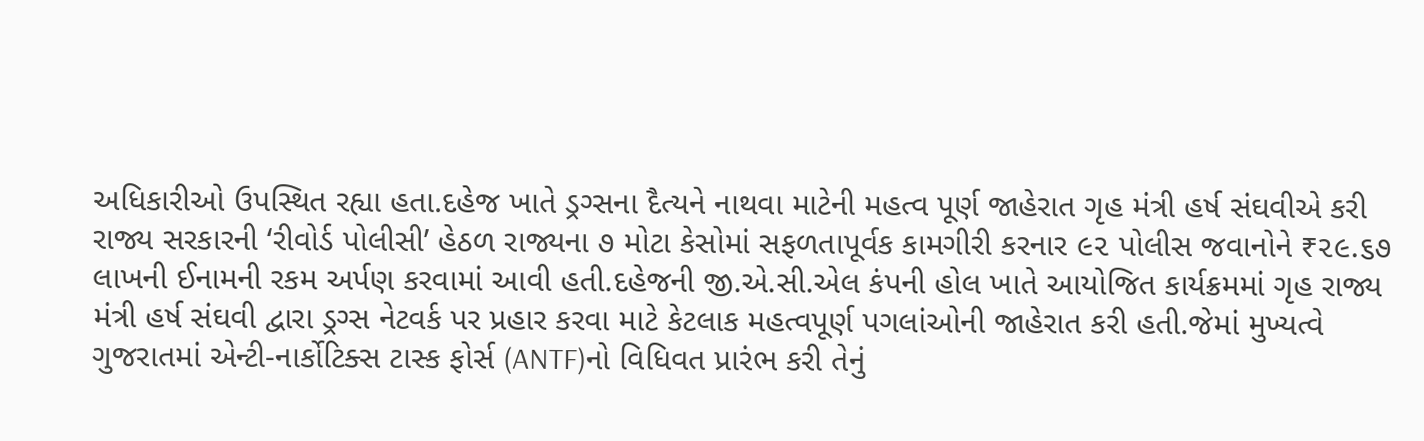અધિકારીઓ ઉપસ્થિત રહ્યા હતા.દહેજ ખાતે ડ્રગ્સના દૈત્યને નાથવા માટેની મહત્વ પૂર્ણ જાહેરાત ગૃહ મંત્રી હર્ષ સંઘવીએ કરી રાજ્ય સરકારની ‘રીવોર્ડ પોલીસી’ હેઠળ રાજ્યના ૭ મોટા કેસોમાં સફળતાપૂર્વક કામગીરી કરનાર ૯૨ પોલીસ જવાનોને ₹૨૯.૬૭ લાખની ઈનામની રકમ અર્પણ કરવામાં આવી હતી.દહેજની જી.એ.સી.એલ કંપની હોલ ખાતે આયોજિત કાર્યક્રમમાં ગૃહ રાજ્ય મંત્રી હર્ષ સંઘવી દ્વારા ડ્રગ્સ નેટવર્ક પર પ્રહાર કરવા માટે કેટલાક મહત્વપૂર્ણ પગલાંઓની જાહેરાત કરી હતી.જેમાં મુખ્યત્વે ગુજરાતમાં એન્ટી-નાર્કોટિક્સ ટાસ્ક ફોર્સ (ANTF)નો વિધિવત પ્રારંભ કરી તેનું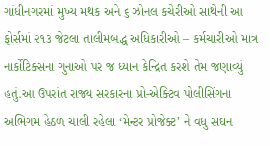ગાંધીનગરમાં મુખ્ય મથક અને ૬ ઝોનલ કચેરીઓ સાથેની આ ફોર્સમાં ૨૧૩ જેટલા તાલીમબદ્ધ અધિકારીઓ – કર્મચારીઓ માત્ર નાર્કોટિક્સના ગુનાઓ પર જ ધ્યાન કેન્દ્રિત કરશે તેમ જણાવ્યું હતું.આ ઉપરાંત રાજ્ય સરકારના પ્રો-એક્ટિવ પોલીસિંગના અભિગમ હેઠળ ચાલી રહેલા ‘મેન્ટર પ્રોજેક્ટ’ ને વધુ સઘન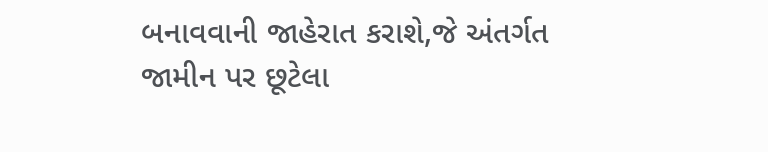બનાવવાની જાહેરાત કરાશે,જે અંતર્ગત જામીન પર છૂટેલા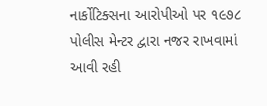નાર્કોટિક્સના આરોપીઓ પર ૧૯૭૮ પોલીસ મેન્ટર દ્વારા નજર રાખવામાં આવી રહી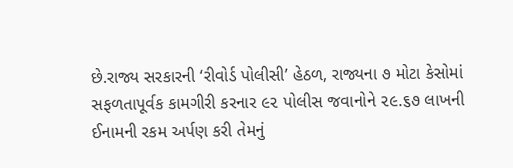છે.રાજ્ય સરકારની ‘રીવોર્ડ પોલીસી’ હેઠળ, રાજ્યના ૭ મોટા કેસોમાં સફળતાપૂર્વક કામગીરી કરનાર ૯૨ પોલીસ જવાનોને ૨૯.૬૭ લાખની ઈનામની રકમ અર્પણ કરી તેમનું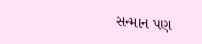સન્માન પણ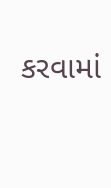કરવામાં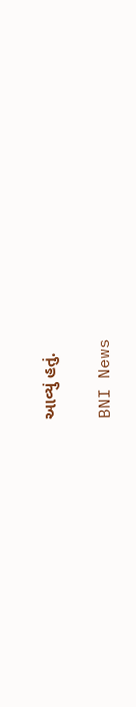આવ્યું હતું.

BNI News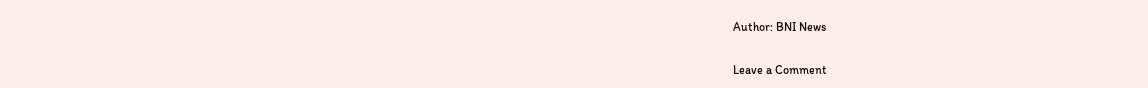Author: BNI News

Leave a Comment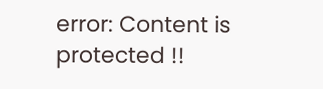error: Content is protected !!